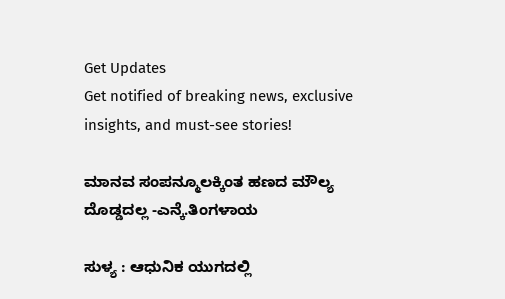Get Updates
Get notified of breaking news, exclusive insights, and must-see stories!

ಮಾನವ ಸಂಪನ್ಮೂಲಕ್ಕಿಂತ ಹಣದ ಮೌಲ್ಯ ದೊಡ್ಡದಲ್ಲ -ಎನ್ಕೆ.ತಿಂಗಳಾಯ

ಸುಳ್ಯ : ಆಧುನಿಕ ಯುಗದಲ್ಲಿ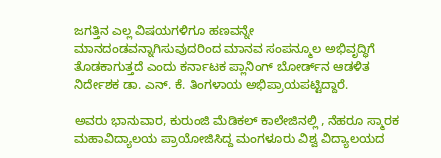ಜಗತ್ತಿನ ಎಲ್ಲ ವಿಷಯಗಳಿಗೂ ಹಣವನ್ನೇ ಮಾನದಂಡವನ್ನಾಗಿಸುವುದರಿಂದ ಮಾನವ ಸಂಪನ್ಮೂಲ ಅಭಿವೃದ್ಧಿಗೆ ತೊಡಕಾಗುತ್ತದೆ ಎಂದು ಕರ್ನಾಟಕ ಪ್ಲಾನಿಂಗ್‌ ಬೋರ್ಡ್‌ನ ಆಡಳಿತ ನಿರ್ದೇಶಕ ಡಾ. ಎನ್‌. ಕೆ. ತಿಂಗಳಾಯ ಅಭಿಪ್ರಾಯಪಟ್ಟಿದ್ದಾರೆ.

ಅವರು ಭಾನುವಾರ, ಕುರುಂಜಿ ಮೆಡಿಕಲ್‌ ಕಾಲೇಜಿನಲ್ಲಿ , ನೆಹರೂ ಸ್ಮಾರಕ ಮಹಾವಿದ್ಯಾಲಯ ಪ್ರಾಯೋಜಿಸಿದ್ದ ಮಂಗಳೂರು ವಿಶ್ವ ವಿದ್ಯಾಲಯದ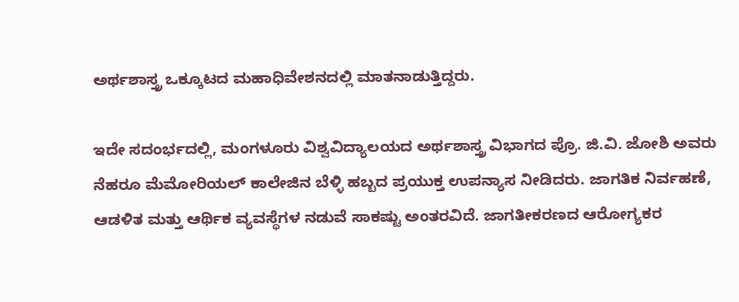ಅರ್ಥಶಾಸ್ತ್ರ ಒಕ್ಕೂಟದ ಮಹಾಧಿವೇಶನದಲ್ಲಿ ಮಾತನಾಡುತ್ತಿದ್ದರು.

ಇದೇ ಸದಂರ್ಭದಲ್ಲಿ, ಮಂಗಳೂರು ವಿಶ್ವವಿದ್ಯಾಲಯದ ಅರ್ಥಶಾಸ್ತ್ರ ವಿಭಾಗದ ಪ್ರೊ. ಜಿ.ವಿ. ಜೋಶಿ ಅವರು ನೆಹರೂ ಮೆಮೋರಿಯಲ್‌ ಕಾಲೇಜಿನ ಬೆಳ್ಳಿ ಹಬ್ಬದ ಪ್ರಯುಕ್ತ ಉಪನ್ಯಾಸ ನೀಡಿದರು. ಜಾಗತಿಕ ನಿರ್ವಹಣೆ, ಆಡಳಿತ ಮತ್ತು ಆರ್ಥಿಕ ವ್ಯವಸ್ಥೆಗಳ ನಡುವೆ ಸಾಕಷ್ಟು ಅಂತರವಿದೆ. ಜಾಗತೀಕರಣದ ಆರೋಗ್ಯಕರ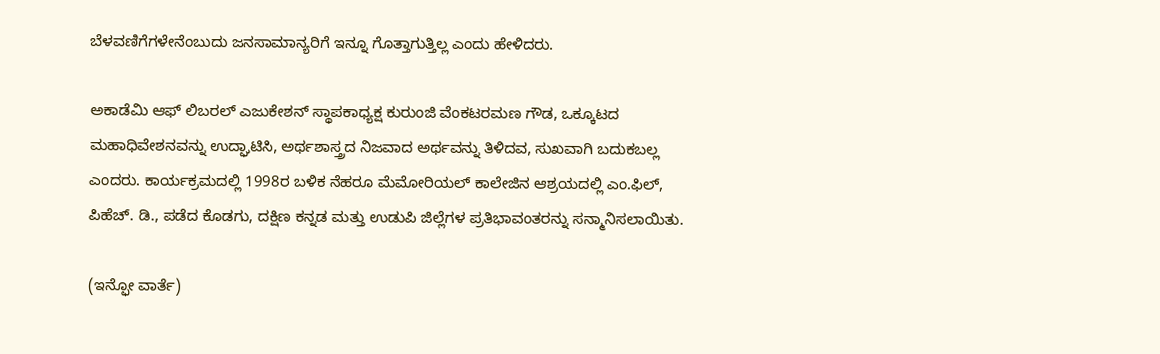ಬೆಳವಣಿಗೆಗಳೇನೆಂಬುದು ಜನಸಾಮಾನ್ಯರಿಗೆ ಇನ್ನೂ ಗೊತ್ತಾಗುತ್ತಿಲ್ಲ ಎಂದು ಹೇಳಿದರು.

ಅಕಾಡೆಮಿ ಆಫ್‌ ಲಿಬರಲ್‌ ಎಜುಕೇಶನ್‌ ಸ್ಥಾಪಕಾಧ್ಯಕ್ಷ ಕುರುಂಜಿ ವೆಂಕಟರಮಣ ಗೌಡ, ಒಕ್ಕೂಟದ ಮಹಾಧಿವೇಶನವನ್ನು ಉದ್ಘಾಟಿಸಿ, ಅರ್ಥಶಾಸ್ತ್ರದ ನಿಜವಾದ ಅರ್ಥವನ್ನು ತಿಳಿದವ, ಸುಖವಾಗಿ ಬದುಕಬಲ್ಲ ಎಂದರು. ಕಾರ್ಯಕ್ರಮದಲ್ಲಿ 1998ರ ಬಳಿಕ ನೆಹರೂ ಮೆಮೋರಿಯಲ್‌ ಕಾಲೇಜಿನ ಆಶ್ರಯದಲ್ಲಿ ಎಂ.ಫಿಲ್‌, ಪಿಹೆಚ್‌. ಡಿ., ಪಡೆದ ಕೊಡಗು, ದಕ್ಷಿಣ ಕನ್ನಡ ಮತ್ತು ಉಡುಪಿ ಜಿಲ್ಲೆಗಳ ಪ್ರತಿಭಾವಂತರನ್ನು ಸನ್ಮಾನಿಸಲಾಯಿತು.

(ಇನ್ಫೋ ವಾರ್ತೆ)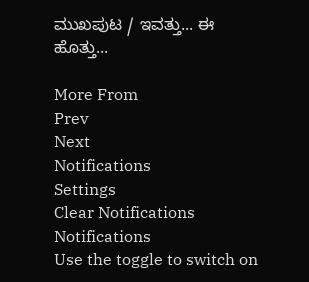ಮುಖಪುಟ / ಇವತ್ತು... ಈ ಹೊತ್ತು...

More From
Prev
Next
Notifications
Settings
Clear Notifications
Notifications
Use the toggle to switch on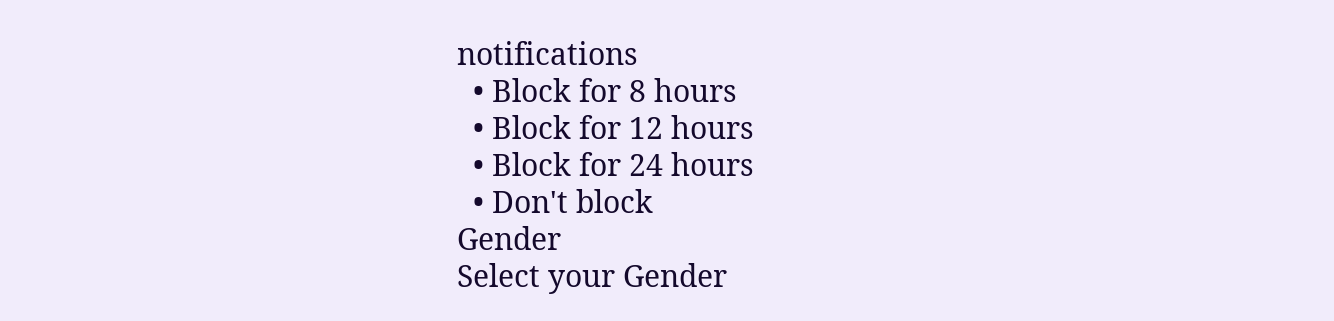notifications
  • Block for 8 hours
  • Block for 12 hours
  • Block for 24 hours
  • Don't block
Gender
Select your Gender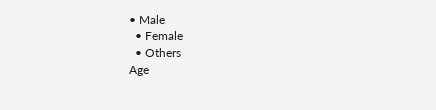• Male
  • Female
  • Others
Age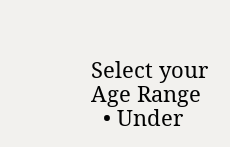Select your Age Range
  • Under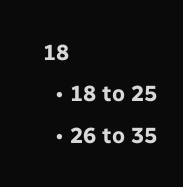18
  • 18 to 25
  • 26 to 35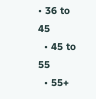• 36 to 45
  • 45 to 55
  • 55+